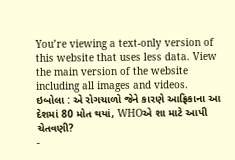You’re viewing a text-only version of this website that uses less data. View the main version of the website including all images and videos.
ઇબોલા : એ રોગચાળો જેને કારણે આફ્રિકાના આ દેશમાં 80 મોત થયાં, WHOએ શા માટે આપી ચેતવણી?
-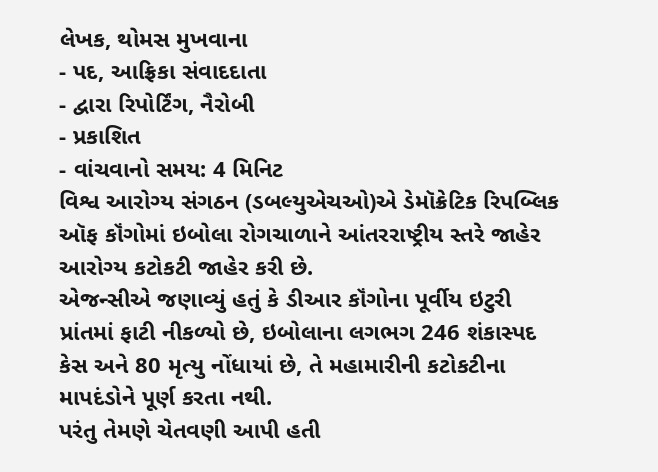લેખક, થોમસ મુખવાના
- પદ, આફ્રિકા સંવાદદાતા
- દ્વારા રિપોર્ટિંગ, નૈરોબી
- પ્રકાશિત
- વાંચવાનો સમય: 4 મિનિટ
વિશ્વ આરોગ્ય સંગઠન (ડબલ્યુએચઓ)એ ડેમૉક્રેટિક રિપબ્લિક ઑફ કૉંગોમાં ઇબોલા રોગચાળાને આંતરરાષ્ટ્રીય સ્તરે જાહેર આરોગ્ય કટોકટી જાહેર કરી છે.
એજન્સીએ જણાવ્યું હતું કે ડીઆર કૉંગોના પૂર્વીય ઇટુરી પ્રાંતમાં ફાટી નીકળ્યો છે, ઇબોલાના લગભગ 246 શંકાસ્પદ કેસ અને 80 મૃત્યુ નોંધાયાં છે, તે મહામારીની કટોકટીના માપદંડોને પૂર્ણ કરતા નથી.
પરંતુ તેમણે ચેતવણી આપી હતી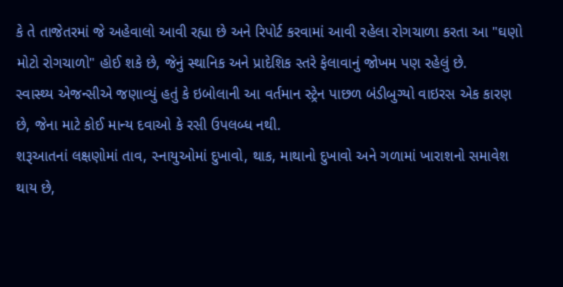કે તે તાજેતરમાં જે અહેવાલો આવી રહ્યા છે અને રિપોર્ટ કરવામાં આવી રહેલા રોગચાળા કરતા આ "ઘણો મોટો રોગચાળો" હોઈ શકે છે, જેનું સ્થાનિક અને પ્રાદેશિક સ્તરે ફેલાવાનું જોખમ પણ રહેલું છે.
સ્વાસ્થ્ય એજન્સીએ જણાવ્યું હતું કે ઇબોલાની આ વર્તમાન સ્ટ્રેન પાછળ બંડીબુગ્યો વાઇરસ એક કારણ છે, જેના માટે કોઈ માન્ય દવાઓ કે રસી ઉપલબ્ધ નથી.
શરૂઆતનાં લક્ષણોમાં તાવ, સ્નાયુઓમાં દુખાવો, થાક, માથાનો દુખાવો અને ગળામાં ખારાશનો સમાવેશ થાય છે,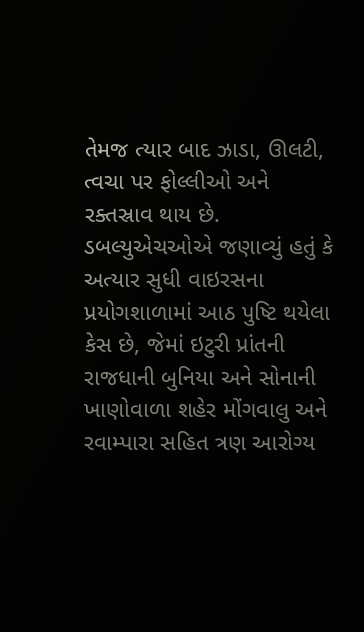તેમજ ત્યાર બાદ ઝાડા, ઊલટી, ત્વચા પર ફોલ્લીઓ અને રક્તસ્રાવ થાય છે.
ડબલ્યુએચઓએ જણાવ્યું હતું કે અત્યાર સુધી વાઇરસના પ્રયોગશાળામાં આઠ પુષ્ટિ થયેલા કેસ છે, જેમાં ઇટુરી પ્રાંતની રાજધાની બુનિયા અને સોનાની ખાણોવાળા શહેર મોંગવાલુ અને રવામ્પારા સહિત ત્રણ આરોગ્ય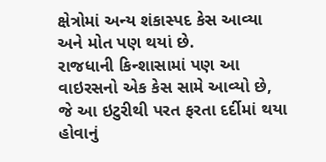ક્ષેત્રોમાં અન્ય શંકાસ્પદ કેસ આવ્યા અને મોત પણ થયાં છે.
રાજધાની કિન્શાસામાં પણ આ વાઇરસનો એક કેસ સામે આવ્યો છે, જે આ ઇટુરીથી પરત ફરતા દર્દીમાં થયા હોવાનું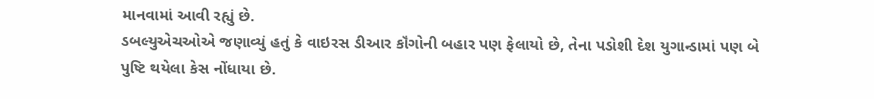માનવામાં આવી રહ્યું છે.
ડબલ્યુએચઓએ જણાવ્યું હતું કે વાઇરસ ડીઆર કૉંગોની બહાર પણ ફેલાયો છે, તેના પડોશી દેશ યુગાન્ડામાં પણ બે પુષ્ટિ થયેલા કેસ નોંધાયા છે.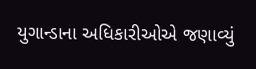યુગાન્ડાના અધિકારીઓએ જણાવ્યું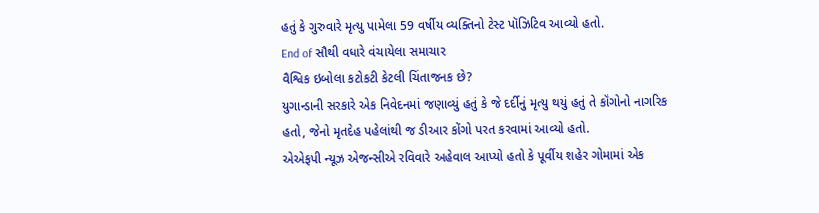હતું કે ગુરુવારે મૃત્યુ પામેલા 59 વર્ષીય વ્યક્તિનો ટેસ્ટ પૉઝિટિવ આવ્યો હતો.
End of સૌથી વધારે વંચાયેલા સમાચાર
વૈશ્વિક ઇબોલા કટોકટી કેટલી ચિંતાજનક છે?
યુગાન્ડાની સરકારે એક નિવેદનમાં જણાવ્યું હતું કે જે દર્દીનું મૃત્યુ થયું હતું તે કૉંગોનો નાગરિક હતો, જેનો મૃતદેહ પહેલાંથી જ ડીઆર કોંગો પરત કરવામાં આવ્યો હતો.
એએફપી ન્યૂઝ એજન્સીએ રવિવારે અહેવાલ આપ્યો હતો કે પૂર્વીય શહેર ગોમામાં એક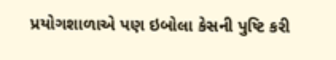પ્રયોગશાળાએ પણ ઇબોલા કેસની પુષ્ટિ કરી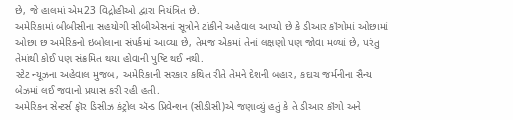છે, જે હાલમાં એમ23 વિદ્રોહીઓ દ્વારા નિયંત્રિત છે.
અમેરિકામાં બીબીસીના સહયોગી સીબીએસનાં સૂત્રોને ટાંકીને અહેવાલ આપ્યો છે કે ડીઆર કૉંગોમાં ઓછામાં ઓછા છ અમેરિકનો ઇબોલાના સંપર્કમાં આવ્યા છે, તેમજ એકમાં તેનાં લક્ષણો પણ જોવા મળ્યાં છે, પરંતુ તેમાંથી કોઈ પણ સંક્રમિત થયા હોવાની પુષ્ટિ થઈ નથી.
સ્ટેટ ન્યૂઝના અહેવાલ મુજબ, અમેરિકાની સરકાર કથિત રીતે તેમને દેશની બહાર, કદાચ જર્મનીના સૈન્ય બેઝમાં લઈ જવાનો પ્રયાસ કરી રહી હતી.
અમેરિકન સેન્ટર્સ ફૉર ડિસીઝ કંટ્રોલ ઍન્ડ પ્રિવેન્શન (સીડીસી)એ જણાવ્યું હતું કે તે ડીઆર કૉંગો અને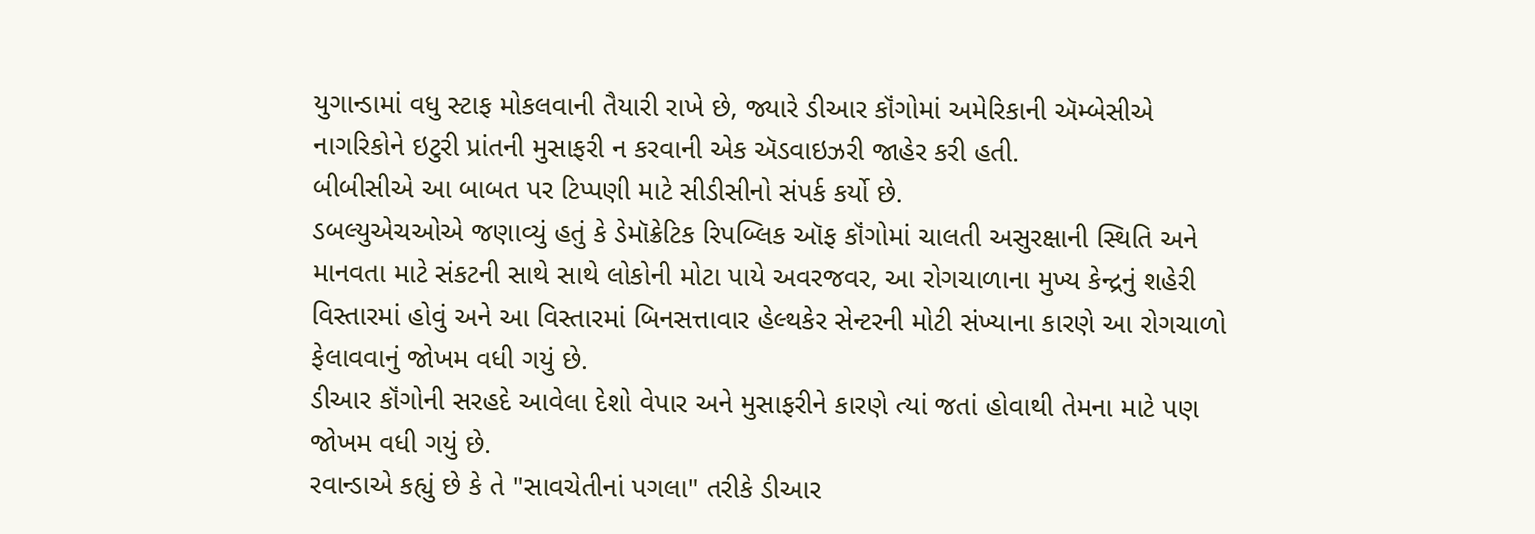યુગાન્ડામાં વધુ સ્ટાફ મોકલવાની તૈયારી રાખે છે, જ્યારે ડીઆર કૉંગોમાં અમેરિકાની ઍમ્બેસીએ નાગરિકોને ઇટુરી પ્રાંતની મુસાફરી ન કરવાની એક ઍડવાઇઝરી જાહેર કરી હતી.
બીબીસીએ આ બાબત પર ટિપ્પણી માટે સીડીસીનો સંપર્ક કર્યો છે.
ડબલ્યુએચઓએ જણાવ્યું હતું કે ડેમૉક્રેટિક રિપબ્લિક ઑફ કૉંગોમાં ચાલતી અસુરક્ષાની સ્થિતિ અને માનવતા માટે સંકટની સાથે સાથે લોકોની મોટા પાયે અવરજવર, આ રોગચાળાના મુખ્ય કેન્દ્રનું શહેરી વિસ્તારમાં હોવું અને આ વિસ્તારમાં બિનસત્તાવાર હેલ્થકેર સેન્ટરની મોટી સંખ્યાના કારણે આ રોગચાળો ફેલાવવાનું જોખમ વધી ગયું છે.
ડીઆર કૉંગોની સરહદે આવેલા દેશો વેપાર અને મુસાફરીને કારણે ત્યાં જતાં હોવાથી તેમના માટે પણ જોખમ વધી ગયું છે.
રવાન્ડાએ કહ્યું છે કે તે "સાવચેતીનાં પગલા" તરીકે ડીઆર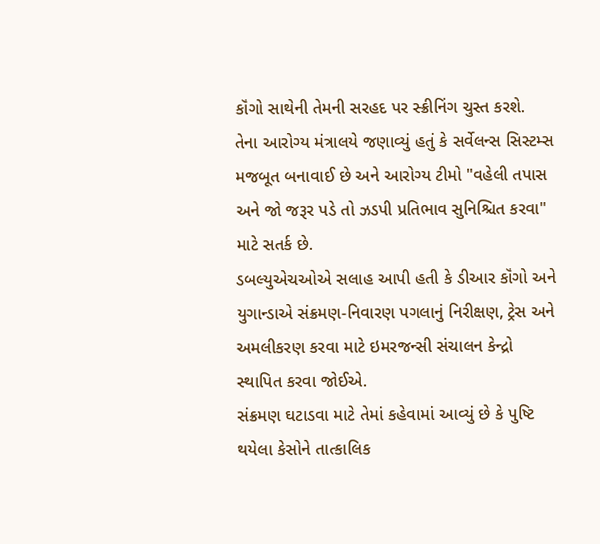કૉંગો સાથેની તેમની સરહદ પર સ્ક્રીનિંગ ચુસ્ત કરશે.
તેના આરોગ્ય મંત્રાલયે જણાવ્યું હતું કે સર્વેલન્સ સિસ્ટમ્સ મજબૂત બનાવાઈ છે અને આરોગ્ય ટીમો "વહેલી તપાસ અને જો જરૂર પડે તો ઝડપી પ્રતિભાવ સુનિશ્ચિત કરવા" માટે સતર્ક છે.
ડબલ્યુએચઓએ સલાહ આપી હતી કે ડીઆર કૉંગો અને યુગાન્ડાએ સંક્રમણ-નિવારણ પગલાનું નિરીક્ષણ, ટ્રેસ અને અમલીકરણ કરવા માટે ઇમરજન્સી સંચાલન કેન્દ્રો સ્થાપિત કરવા જોઈએ.
સંક્રમણ ઘટાડવા માટે તેમાં કહેવામાં આવ્યું છે કે પુષ્ટિ થયેલા કેસોને તાત્કાલિક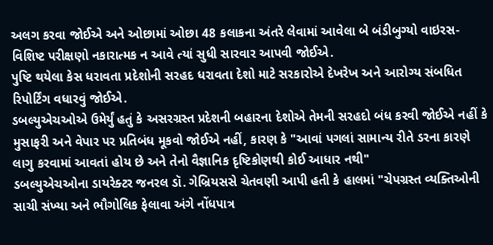અલગ કરવા જોઈએ અને ઓછામાં ઓછા 48 કલાકના અંતરે લેવામાં આવેલા બે બંડીબુગ્યો વાઇરસ-વિશિષ્ટ પરીક્ષણો નકારાત્મક ન આવે ત્યાં સુધી સારવાર આપવી જોઈએ.
પુષ્ટિ થયેલા કેસ ધરાવતા પ્રદેશોની સરહદ ધરાવતા દેશો માટે સરકારોએ દેખરેખ અને આરોગ્ય સંબધિત રિપોર્ટિંગ વધારવું જોઈએ.
ડબલ્યુએચઓએ ઉમેર્યું હતું કે અસરગ્રસ્ત પ્રદેશની બહારના દેશોએ તેમની સરહદો બંધ કરવી જોઈએ નહીં કે મુસાફરી અને વેપાર પર પ્રતિબંધ મૂકવો જોઈએ નહીં, કારણ કે "આવાં પગલાં સામાન્ય રીતે ડરના કારણે લાગુ કરવામાં આવતાં હોય છે અને તેનો વૈજ્ઞાનિક દૃષ્ટિકોણથી કોઈ આધાર નથી"
ડબલ્યુએચઓના ડાયરેક્ટર જનરલ ડૉ. ગેબ્રિયસસે ચેતવણી આપી હતી કે હાલમાં "ચેપગ્રસ્ત વ્યક્તિઓની સાચી સંખ્યા અને ભૌગોલિક ફેલાવા અંગે નોંધપાત્ર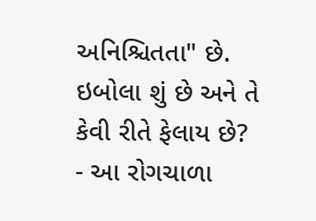અનિશ્ચિતતા" છે.
ઇબોલા શું છે અને તે કેવી રીતે ફેલાય છે?
- આ રોગચાળા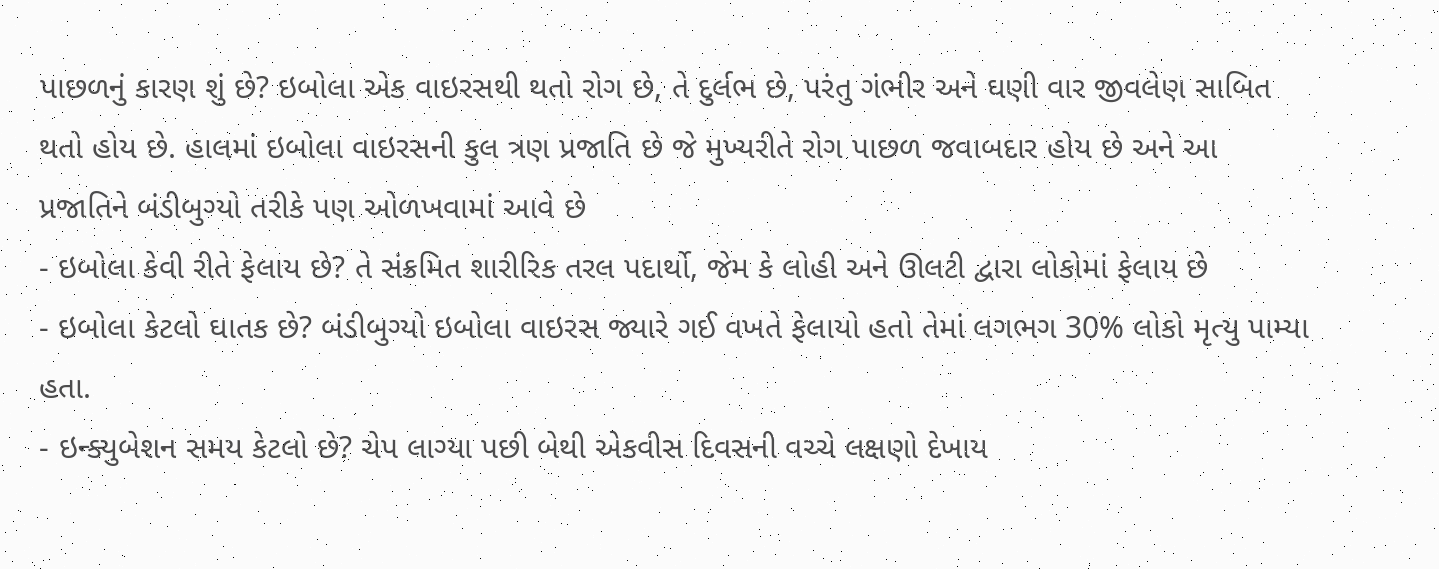પાછળનું કારણ શું છે? ઇબોલા એક વાઇરસથી થતો રોગ છે, તે દુર્લભ છે, પરંતુ ગંભીર અને ઘણી વાર જીવલેણ સાબિત થતો હોય છે. હાલમાં ઇબોલા વાઇરસની કુલ ત્રણ પ્રજાતિ છે જે મુખ્યરીતે રોગ પાછળ જવાબદાર હોય છે અને આ પ્રજાતિને બંડીબુગ્યો તરીકે પણ ઓળખવામાં આવે છે
- ઇબોલા કેવી રીતે ફેલાય છે? તે સંક્રમિત શારીરિક તરલ પદાર્થો, જેમ કે લોહી અને ઊલટી દ્વારા લોકોમાં ફેલાય છે
- ઇબોલા કેટલો ઘાતક છે? બંડીબુગ્યો ઇબોલા વાઇરસ જ્યારે ગઈ વખતે ફેલાયો હતો તેમાં લગભગ 30% લોકો મૃત્યુ પામ્યા હતા.
- ઇન્ક્યુબેશન સમય કેટલો છે? ચેપ લાગ્યા પછી બેથી એકવીસ દિવસની વચ્ચે લક્ષણો દેખાય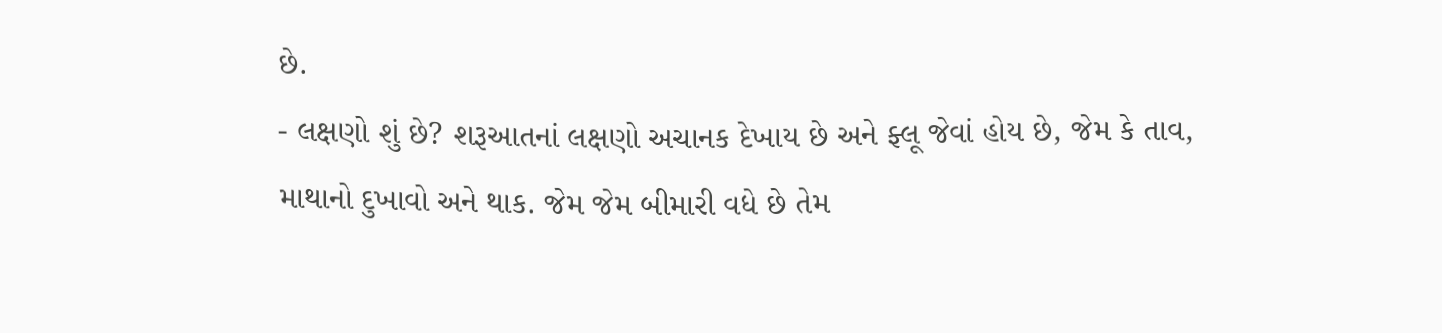છે.
- લક્ષણો શું છે? શરૂઆતનાં લક્ષણો અચાનક દેખાય છે અને ફ્લૂ જેવાં હોય છે, જેમ કે તાવ, માથાનો દુખાવો અને થાક. જેમ જેમ બીમારી વધે છે તેમ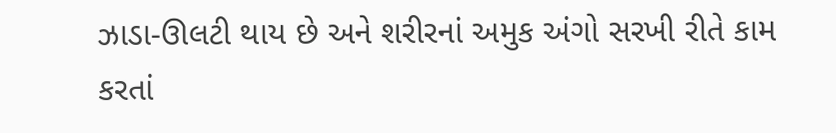ઝાડા-ઊલટી થાય છે અને શરીરનાં અમુક અંગો સરખી રીતે કામ કરતાં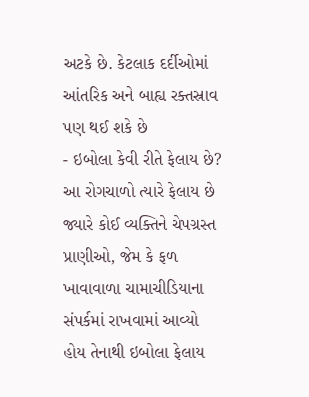અટકે છે. કેટલાક દર્દીઓમાં આંતરિક અને બાહ્ય રક્તસ્રાવ પણ થઈ શકે છે
- ઇબોલા કેવી રીતે ફેલાય છે? આ રોગચાળો ત્યારે ફેલાય છે જ્યારે કોઈ વ્યક્તિને ચેપગ્રસ્ત પ્રાણીઓ, જેમ કે ફળ ખાવાવાળા ચામાચીડિયાના સંપર્કમાં રાખવામાં આવ્યો હોય તેનાથી ઇબોલા ફેલાય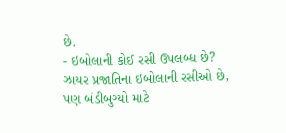છે.
- ઇબોલાની કોઈ રસી ઉપલબ્ધ છે? ઝાયર પ્રજાતિના ઇબોલાની રસીઓ છે, પણ બંડીબુગ્યો માટે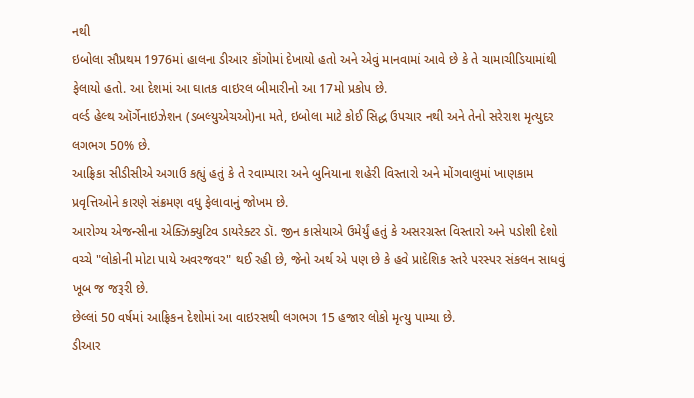નથી
ઇબોલા સૌપ્રથમ 1976માં હાલના ડીઆર કૉંગોમાં દેખાયો હતો અને એવું માનવામાં આવે છે કે તે ચામાચીડિયામાંથી ફેલાયો હતો. આ દેશમાં આ ઘાતક વાઇરલ બીમારીનો આ 17મો પ્રકોપ છે.
વર્લ્ડ હેલ્થ ઑર્ગેનાઇઝેશન (ડબલ્યુએચઓ)ના મતે, ઇબોલા માટે કોઈ સિદ્ધ ઉપચાર નથી અને તેનો સરેરાશ મૃત્યુદર લગભગ 50% છે.
આફ્રિકા સીડીસીએ અગાઉ કહ્યું હતું કે તે રવામ્પારા અને બુનિયાના શહેરી વિસ્તારો અને મોંગવાલુમાં ખાણકામ પ્રવૃત્તિઓને કારણે સંક્રમણ વધુ ફેલાવાનું જોખમ છે.
આરોગ્ય એજન્સીના એક્ઝિક્યુટિવ ડાયરેક્ટર ડૉ. જીન કાસેયાએ ઉમેર્યું હતું કે અસરગ્રસ્ત વિસ્તારો અને પડોશી દેશો વચ્ચે "લોકોની મોટા પાયે અવરજવર" થઈ રહી છે, જેનો અર્થ એ પણ છે કે હવે પ્રાદેશિક સ્તરે પરસ્પર સંકલન સાધવું ખૂબ જ જરૂરી છે.
છેલ્લાં 50 વર્ષમાં આફ્રિકન દેશોમાં આ વાઇરસથી લગભગ 15 હજાર લોકો મૃત્યુ પામ્યા છે.
ડીઆર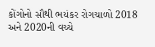કોંગોનો સૌથી ભયંકર રોગચાળો 2018 અને 2020ની વચ્ચે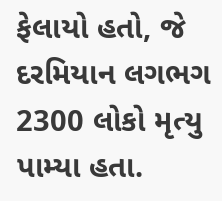ફેલાયો હતો, જે દરમિયાન લગભગ 2300 લોકો મૃત્યુ પામ્યા હતા.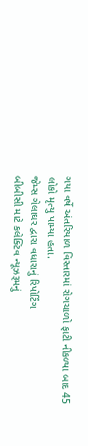ગયા વર્ષે અંતરિયાળ વિસ્તારમાં રોગચાળો ફાટી નીકળ્યા બાદ 45 લોકો મૃત્યુ પામ્યા હતા.
જેમ્સ ગેલાઘર દ્વારા વધારાનું રિપોર્ટિંગ
બીબીસી માટે કલેક્ટિવ ન્યૂઝરૂમનું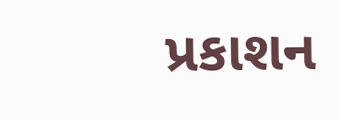પ્રકાશન